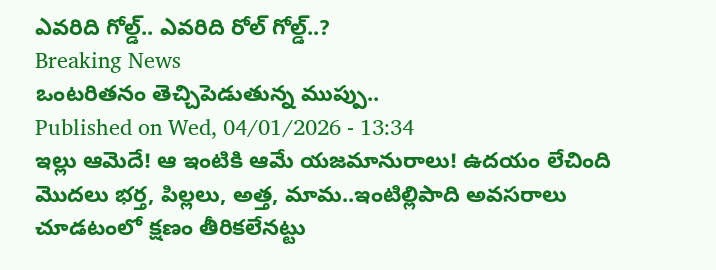ఎవరిది గోల్డ్.. ఎవరిది రోల్ గోల్డ్..?
Breaking News
ఒంటరితనం తెచ్చిపెడుతున్న ముప్పు..
Published on Wed, 04/01/2026 - 13:34
ఇల్లు ఆమెదే! ఆ ఇంటికి ఆమే యజమానురాలు! ఉదయం లేచింది మొదలు భర్త, పిల్లలు, అత్త, మామ..ఇంటిల్లిపాది అవసరాలు చూడటంలో క్షణం తీరికలేనట్టు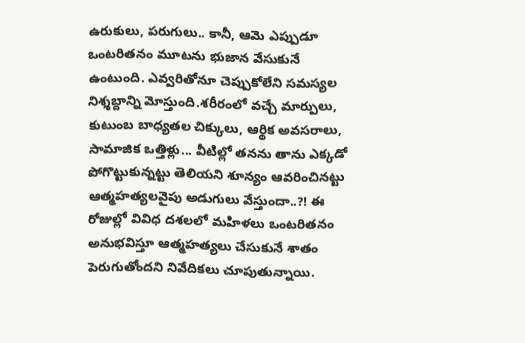ఉరుకులు, పరుగులు.. కానీ, ఆమె ఎప్పుడూ ఒంటరితనం మూటను భుజాన వేసుకునే ఉంటుంది. ఎవ్వరితోనూ చెప్పుకోలేని సమస్యల నిశ్శబ్దాన్ని మోస్తుంది.శరీరంలో వచ్చే మార్పులు, కుటుంబ బాధ్యతల చిక్కులు, ఆర్థిక అవసరాలు, సామాజిక ఒత్తిళ్లు... వీటిల్లో తనను తాను ఎక్కడో పోగొట్టుకున్నట్టు తెలియని శూన్యం ఆవరించినట్టు ఆత్మహత్యలవైపు అడుగులు వేస్తుందా..?! ఈ రోజుల్లో వివిధ దశలలో మహిళలు ఒంటరితనం అనుభవిస్తూ ఆత్మహత్యలు చేసుకునే శాతం పెరుగుతోందని నివేదికలు చూపుతున్నాయి.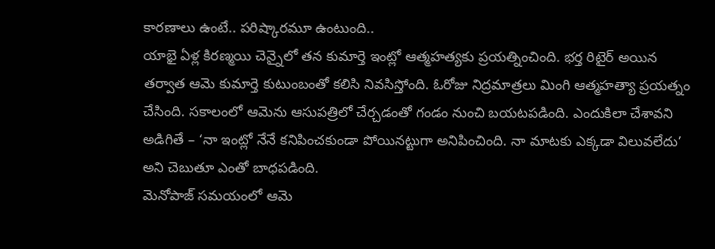కారణాలు ఉంటే.. పరిష్కారమూ ఉంటుంది..
యాభై ఏళ్ల కిరణ్మయి చెన్నైలో తన కుమార్తె ఇంట్లో ఆత్మహత్యకు ప్రయత్నించింది. భర్త రిటైర్ అయిన తర్వాత ఆమె కుమార్తె కుటుంబంతో కలిసి నివసిస్తోంది. ఓరోజు నిద్రమాత్రలు మింగి ఆత్మహత్యా ప్రయత్నం చేసింది. సకాలంలో ఆమెను ఆసుపత్రిలో చేర్చడంతో గండం నుంచి బయటపడింది. ఎందుకిలా చేశావని అడిగితే – ‘నా ఇంట్లో నేనే కనిపించకుండా పోయినట్టుగా అనిపించింది. నా మాటకు ఎక్కడా విలువలేదు’ అని చెబుతూ ఎంతో బాధపడింది.
మెనోపాజ్ సమయంలో ఆమె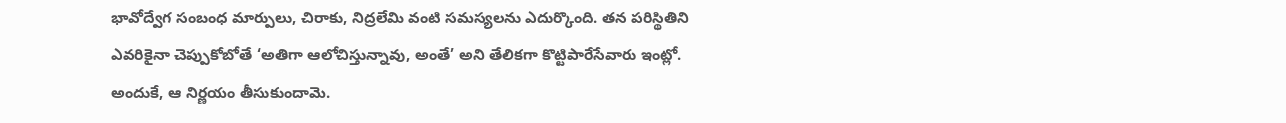భావోద్వేగ సంబంధ మార్పులు, చిరాకు, నిద్రలేమి వంటి సమస్యలను ఎదుర్కొంది. తన పరిస్థితిని ఎవరికైనా చెప్పుకోబోతే ‘అతిగా ఆలోచిస్తున్నావు, అంతే’ అని తేలికగా కొట్టిపారేసేవారు ఇంట్లో. అందుకే, ఆ నిర్ణయం తీసుకుందామె.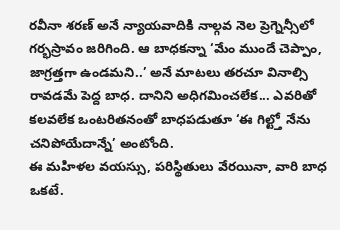రవీనా శరణ్ అనే న్యాయవాదికి నాల్గవ నెల ప్రెగ్నెన్సీలో గర్భస్రావం జరిగింది. ఆ బాధకన్నా ‘మేం ముందే చెప్పాం, జాగ్రత్తగా ఉండమని..’ అనే మాటలు తరచూ వినాల్సి రావడమే పెద్ద బాధ. దానిని అధిగమించలేక... ఎవరితో కలవలేక ఒంటరితనంతో బాధపడుతూ ‘ఈ గిల్ట్తో నేను చనిపోయేదాన్నే’ అంటోంది.
ఈ మహిళల వయస్సు, పరిస్థితులు వేరయినా, వారి బాధ ఒకటే.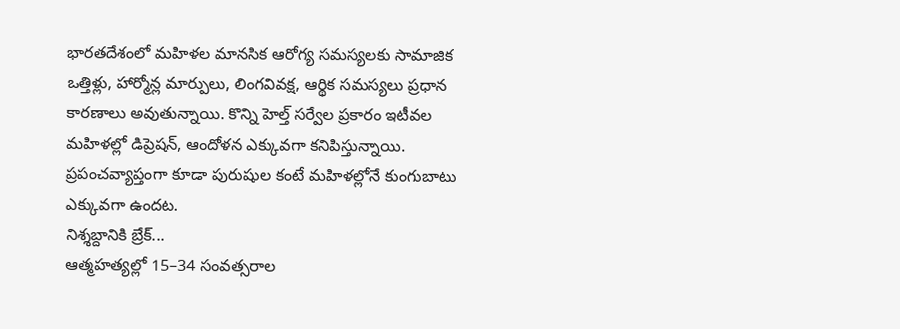భారతదేశంలో మహిళల మానసిక ఆరోగ్య సమస్యలకు సామాజిక ఒత్తిళ్లు, హార్మోన్ల మార్పులు, లింగవివక్ష, ఆర్థిక సమస్యలు ప్రధాన కారణాలు అవుతున్నాయి. కొన్ని హెల్త్ సర్వేల ప్రకారం ఇటీవల మహిళల్లో డిప్రెషన్, ఆందోళన ఎక్కువగా కనిపిస్తున్నాయి. ప్రపంచవ్యాప్తంగా కూడా పురుషుల కంటే మహిళల్లోనే కుంగుబాటు ఎక్కువగా ఉందట.
నిశ్శబ్దానికి బ్రేక్...
ఆత్మహత్యల్లో 15–34 సంవత్సరాల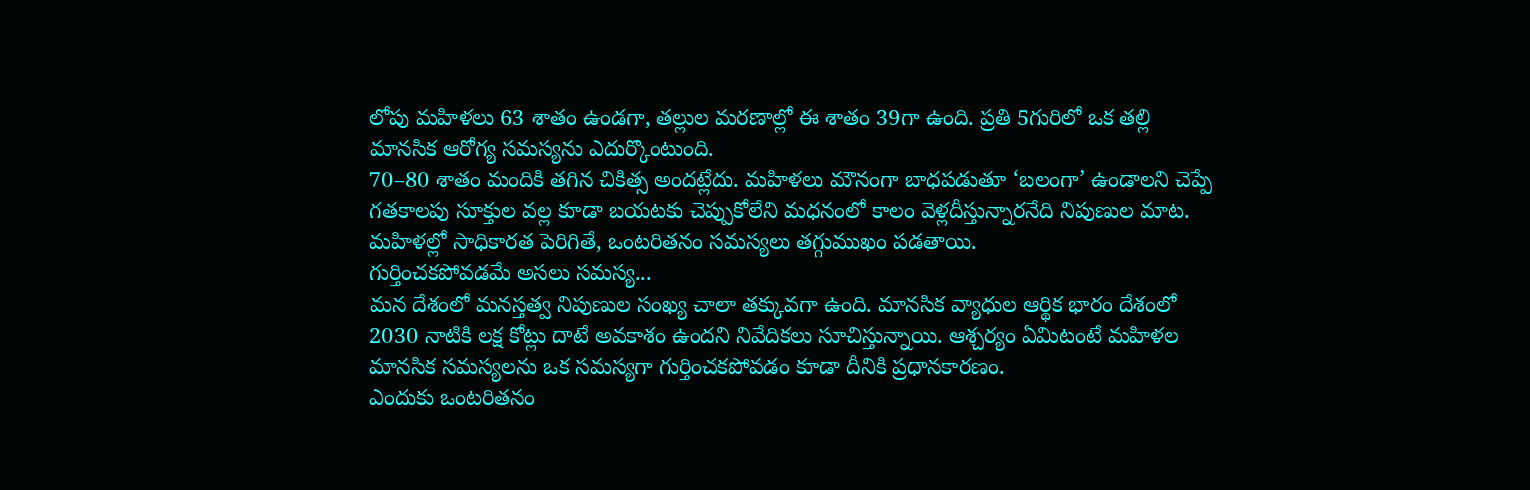లోపు మహిళలు 63 శాతం ఉండగా, తల్లుల మరణాల్లో ఈ శాతం 39గా ఉంది. ప్రతి 5గురిలో ఒక తల్లి మానసిక ఆరోగ్య సమస్యను ఎదుర్కొంటుంది.
70–80 శాతం మందికి తగిన చికిత్స అందట్లేదు. మహిళలు మౌనంగా బాధపడుతూ ‘బలంగా’ ఉండాలని చెప్పే గతకాలపు సూక్తుల వల్ల కూడా బయటకు చెప్పుకోలేని మధనంలో కాలం వెళ్లదీస్తున్నారనేది నిపుణుల మాట.
మహిళల్లో సాధికారత పెరిగితే, ఒంటరితనం సమస్యలు తగ్గుముఖం పడతాయి.
గుర్తించకపోవడమే అసలు సమస్య...
మన దేశంలో మనస్తత్వ నిపుణుల సంఖ్య చాలా తక్కువగా ఉంది. మానసిక వ్యాధుల ఆర్థిక భారం దేశంలో 2030 నాటికి లక్ష కోట్లు దాటే అవకాశం ఉందని నివేదికలు సూచిస్తున్నాయి. ఆశ్చర్యం ఏమిటంటే మహిళల మానసిక సమస్యలను ఒక సమస్యగా గుర్తించకపోవడం కూడా దీనికి ప్రధానకారణం.
ఎందుకు ఒంటరితనం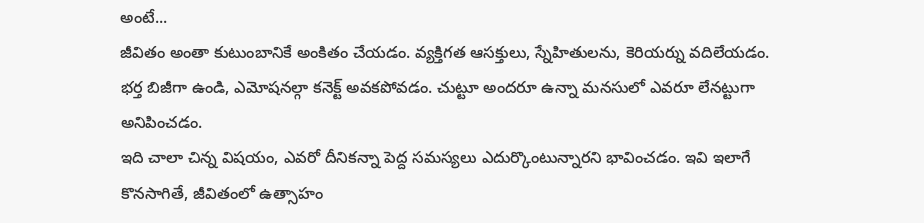అంటే...
జీవితం అంతా కుటుంబానికే అంకితం చేయడం. వ్యక్తిగత ఆసక్తులు, స్నేహితులను, కెరియర్ను వదిలేయడం.
భర్త బిజీగా ఉండి, ఎమోషనల్గా కనెక్ట్ అవకపోవడం. చుట్టూ అందరూ ఉన్నా మనసులో ఎవరూ లేనట్టుగా అనిపించడం.
ఇది చాలా చిన్న విషయం, ఎవరో దీనికన్నా పెద్ద సమస్యలు ఎదుర్కొంటున్నారని భావించడం. ఇవి ఇలాగే కొనసాగితే, జీవితంలో ఉత్సాహం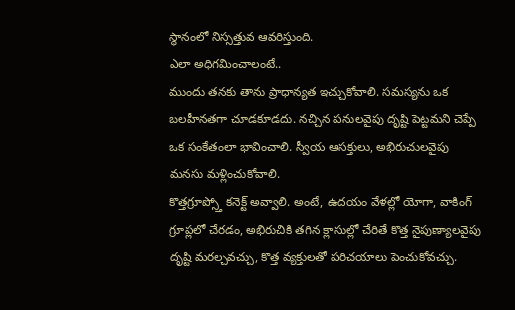స్థానంలో నిస్సత్తువ ఆవరిస్తుంది.
ఎలా అధిగమించాలంటే..
ముందు తనకు తాను ప్రాధాన్యత ఇచ్చుకోవాలి. సమస్యను ఒక బలహీనతగా చూడకూడదు. నచ్చిన పనులవైపు దృష్టి పెట్టమని చెప్పే ఒక సంకేతంలా భావించాలి. స్వీయ ఆసక్తులు, అభిరుచులవైపు మనసు మళ్లించుకోవాలి.
కొత్తగ్రూప్స్తో కనెక్ట్ అవ్వాలి. అంటే, ఉదయం వేళల్లో యోగా, వాకింగ్ గ్రూప్లలో చేరడం, అభిరుచికి తగిన క్లాసుల్లో చేరితే కొత్త నైపుణ్యాలవైపు దృష్టి మరల్చవచ్చు, కొత్త వ్యక్తులతో పరిచయాలు పెంచుకోవచ్చు.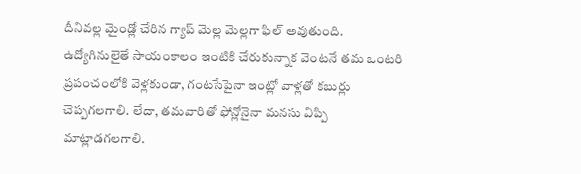దీనివల్ల మైండ్లో చేరిన గ్యాప్ మెల్ల మెల్లగా ఫిల్ అవుతుంది.
ఉద్యోగినులైతే సాయంకాలం ఇంటికి చేరుకున్నాక వెంటనే తమ ఒంటరి ప్రపంచంలోకి వెళ్లకుండా, గంటసేపైనా ఇంట్లో వాళ్లతో కబుర్లు చెప్పగలగాలి. లేదా, తమవారితో ఫోన్లోనైనా మనసు విప్పి మాట్లాడగలగాలి.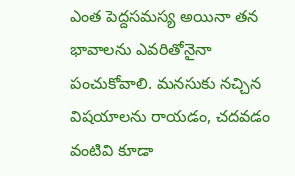ఎంత పెద్దసమస్య అయినా తన భావాలను ఎవరితోనైనా పంచుకోవాలి. మనసుకు నచ్చిన విషయాలను రాయడం, చదవడం వంటివి కూడా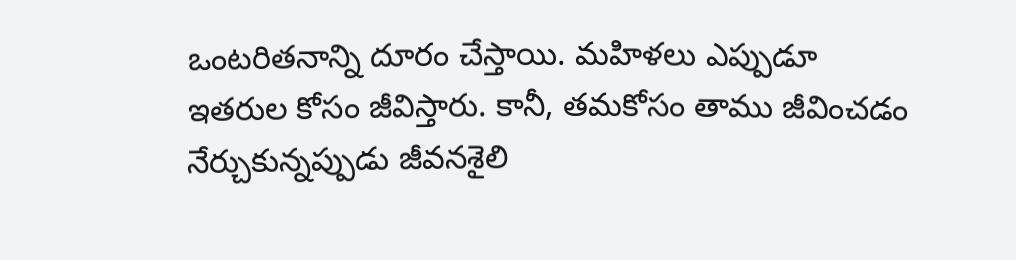ఒంటరితనాన్ని దూరం చేస్తాయి. మహిళలు ఎప్పుడూ ఇతరుల కోసం జీవిస్తారు. కానీ, తమకోసం తాము జీవించడం నేర్చుకున్నప్పుడు జీవనశైలి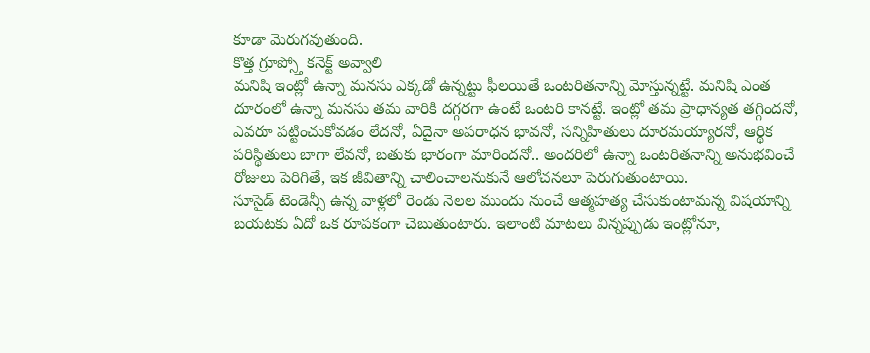కూడా మెరుగవుతుంది.
కొత్త గ్రూప్స్తో కనెక్ట్ అవ్వాలి
మనిషి ఇంట్లో ఉన్నా మనసు ఎక్కడో ఉన్నట్టు ఫీలయితే ఒంటరితనాన్ని మోస్తున్నట్టే. మనిషి ఎంత దూరంలో ఉన్నా మనసు తమ వారికి దగ్గరగా ఉంటే ఒంటరి కానట్టే. ఇంట్లో తమ ప్రాధాన్యత తగ్గిందనో, ఎవరూ పట్టించుకోవడం లేదనో, ఏదైనా అపరాధన భావనో, సన్నిహితులు దూరమయ్యారనో, ఆర్థిక పరిస్థితులు బాగా లేవనో, బతుకు భారంగా మారిందనో.. అందరిలో ఉన్నా ఒంటరితనాన్ని అనుభవించే రోజులు పెరిగితే, ఇక జీవితాన్ని చాలించాలనుకునే ఆలోచనలూ పెరుగుతుంటాయి.
సూసైడ్ టెండెన్సీ ఉన్న వాళ్లలో రెండు నెలల ముందు నుంచే ఆత్మహత్య చేసుకుంటామన్న విషయాన్ని బయటకు ఏదో ఒక రూపకంగా చెబుతుంటారు. ఇలాంటి మాటలు విన్నప్పుడు ఇంట్లోనూ,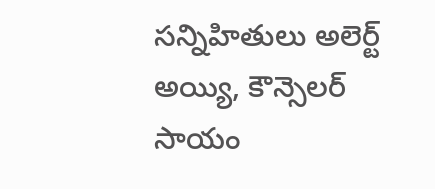సన్నిహితులు అలెర్ట్ అయ్యి, కౌన్సెలర్ సాయం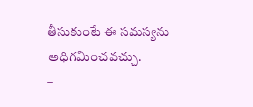తీసుకుంటే ఈ సమస్యను అధిగమించవచ్చు.
–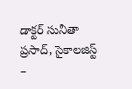డాక్టర్ సునీతా ప్రసాద్, సైకాలజిస్ట్
–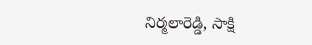నిర్మలారెడ్డి, సాక్షి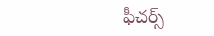ఫీచర్స్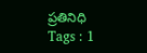ప్రతినిధి
Tags : 1